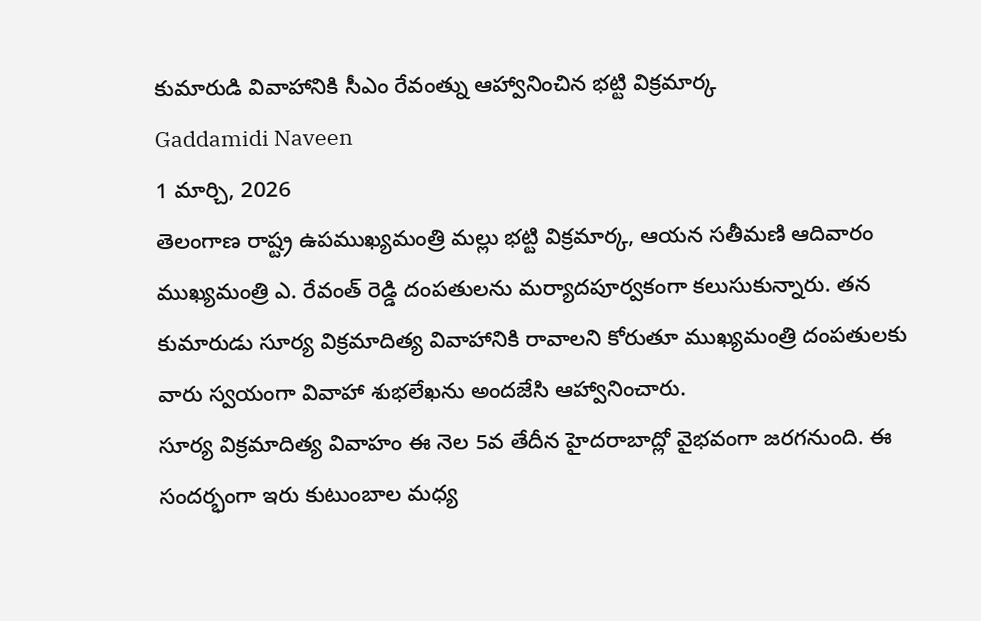కుమారుడి వివాహానికి సీఎం రేవంత్ను ఆహ్వానించిన భట్టి విక్రమార్క
Gaddamidi Naveen
1 మార్చి, 2026
తెలంగాణ రాష్ట్ర ఉపముఖ్యమంత్రి మల్లు భట్టి విక్రమార్క, ఆయన సతీమణి ఆదివారం ముఖ్యమంత్రి ఎ. రేవంత్ రెడ్డి దంపతులను మర్యాదపూర్వకంగా కలుసుకున్నారు. తన కుమారుడు సూర్య విక్రమాదిత్య వివాహానికి రావాలని కోరుతూ ముఖ్యమంత్రి దంపతులకు వారు స్వయంగా వివాహా శుభలేఖను అందజేసి ఆహ్వానించారు.
సూర్య విక్రమాదిత్య వివాహం ఈ నెల 5వ తేదీన హైదరాబాద్లో వైభవంగా జరగనుంది. ఈ సందర్భంగా ఇరు కుటుంబాల మధ్య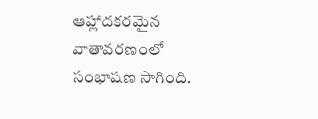ఆహ్లాదకరమైన వాతావరణంలో సంభాషణ సాగింది.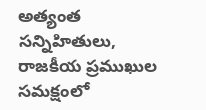అత్యంత సన్నిహితులు, రాజకీయ ప్రముఖుల సమక్షంలో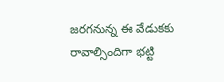జరగనున్న ఈ వేడుకకు రావాల్సిందిగా భట్టి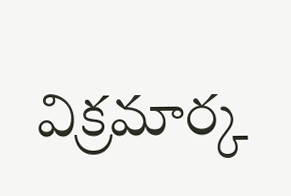విక్రమార్క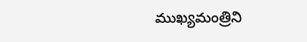ముఖ్యమంత్రిని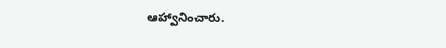ఆహ్వానించారు.